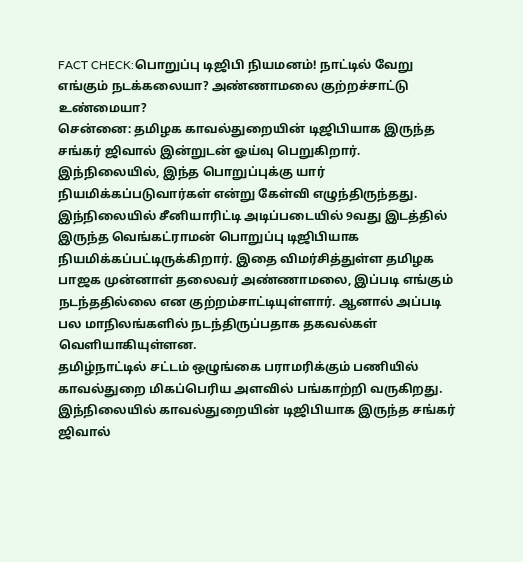FACT CHECK:பொறுப்பு டிஜிபி நியமனம்! நாட்டில் வேறு எங்கும் நடக்கலையா? அண்ணாமலை குற்றச்சாட்டு உண்மையா?
சென்னை: தமிழக காவல்துறையின் டிஜிபியாக இருந்த சங்கர் ஜிவால் இன்றுடன் ஓய்வு பெறுகிறார். இந்நிலையில், இந்த பொறுப்புக்கு யார் நியமிக்கப்படுவார்கள் என்று கேள்வி எழுந்திருந்தது. இந்நிலையில் சீனியாரிட்டி அடிப்படையில் 9வது இடத்தில் இருந்த வெங்கட்ராமன் பொறுப்பு டிஜிபியாக நியமிக்கப்பட்டிருக்கிறார். இதை விமர்சித்துள்ள தமிழக பாஜக முன்னாள் தலைவர் அண்ணாமலை, இப்படி எங்கும் நடந்ததில்லை என குற்றம்சாட்டியுள்ளார். ஆனால் அப்படி பல மாநிலங்களில் நடந்திருப்பதாக தகவல்கள் வெளியாகியுள்ளன.
தமிழ்நாட்டில் சட்டம் ஒழுங்கை பராமரிக்கும் பணியில் காவல்துறை மிகப்பெரிய அளவில் பங்காற்றி வருகிறது. இந்நிலையில் காவல்துறையின் டிஜிபியாக இருந்த சங்கர் ஜிவால்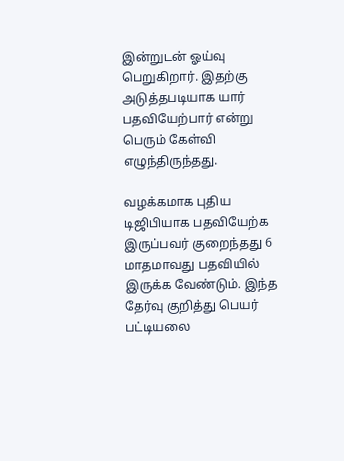இன்றுடன் ஓய்வு பெறுகிறார். இதற்கு அடுத்தபடியாக யார் பதவியேற்பார் என்று பெரும் கேள்வி எழுந்திருந்தது.

வழக்கமாக புதிய டிஜிபியாக பதவியேற்க இருப்பவர் குறைந்தது 6 மாதமாவது பதவியில் இருக்க வேண்டும். இந்த தேர்வு குறித்து பெயர் பட்டியலை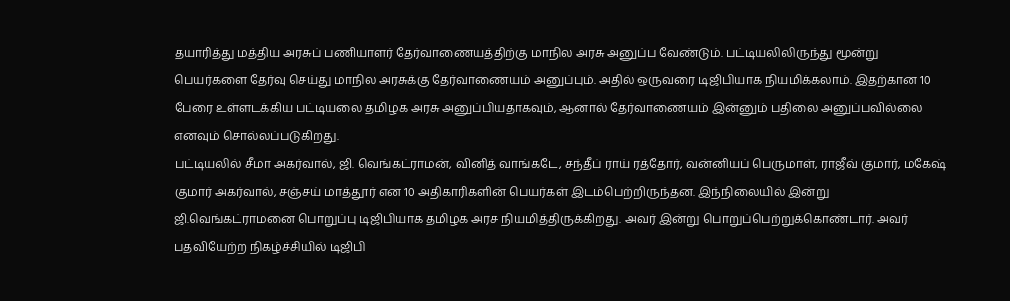தயாரித்து மத்திய அரசுப் பணியாளர் தேர்வாணையத்திற்கு மாநில அரசு அனுப்ப வேண்டும். பட்டியலிலிருந்து மூன்று பெயர்களை தேர்வு செய்து மாநில அரசுக்கு தேர்வாணையம் அனுப்பும். அதில் ஒருவரை டிஜிபியாக நியமிக்கலாம். இதற்கான 10 பேரை உள்ளடக்கிய பட்டியலை தமிழக அரசு அனுப்பியதாகவும், ஆனால் தேர்வாணையம் இன்னும் பதிலை அனுப்பவில்லை எனவும் சொல்லப்படுகிறது.
பட்டியலில் சீமா அகர்வால், ஜி. வெங்கட்ராமன், வினித் வாங்கடே, சந்தீப் ராய் ரத்தோர், வன்னியப் பெருமாள், ராஜீவ் குமார், மகேஷ் குமார் அகர்வால், சஞ்சய் மாத்தூர் என 10 அதிகாரிகளின் பெயர்கள் இடம்பெற்றிருந்தன. இந்நிலையில் இன்று ஜி.வெங்கட்ராமனை பொறுப்பு டிஜிபியாக தமிழக அரச நியமித்திருக்கிறது. அவர் இன்று பொறுப்பெற்றுக்கொண்டார். அவர் பதவியேற்ற நிகழ்ச்சியில் டிஜிபி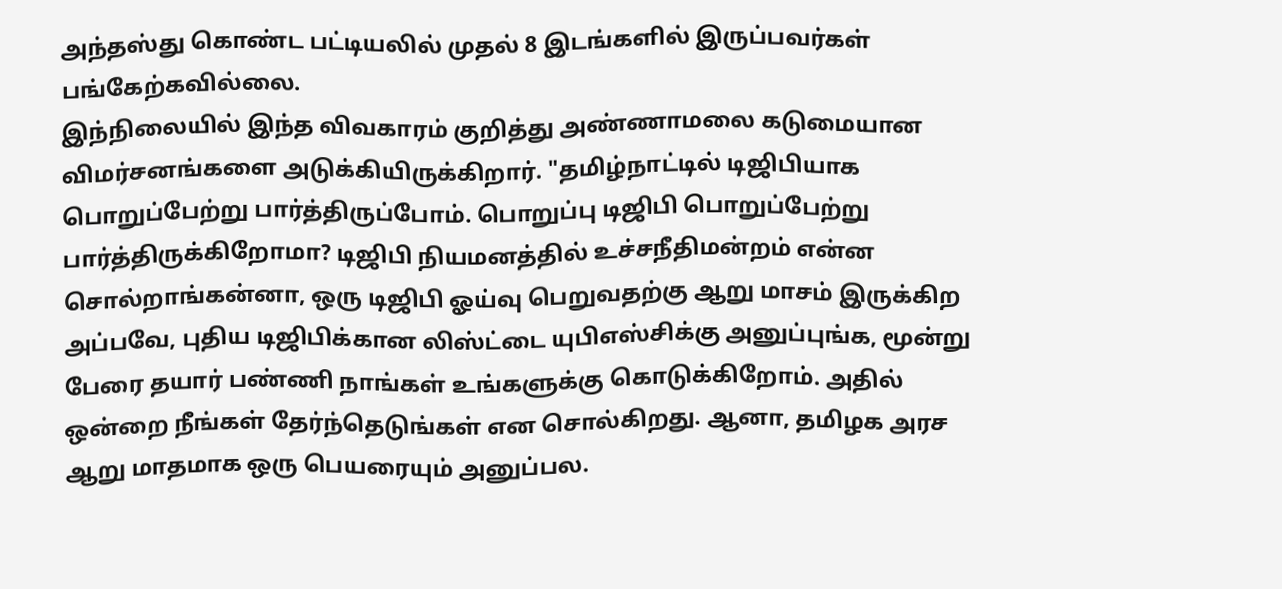அந்தஸ்து கொண்ட பட்டியலில் முதல் 8 இடங்களில் இருப்பவர்கள் பங்கேற்கவில்லை.
இந்நிலையில் இந்த விவகாரம் குறித்து அண்ணாமலை கடுமையான விமர்சனங்களை அடுக்கியிருக்கிறார். "தமிழ்நாட்டில் டிஜிபியாக பொறுப்பேற்று பார்த்திருப்போம். பொறுப்பு டிஜிபி பொறுப்பேற்று பார்த்திருக்கிறோமா? டிஜிபி நியமனத்தில் உச்சநீதிமன்றம் என்ன சொல்றாங்கன்னா, ஒரு டிஜிபி ஓய்வு பெறுவதற்கு ஆறு மாசம் இருக்கிற அப்பவே, புதிய டிஜிபிக்கான லிஸ்ட்டை யுபிஎஸ்சிக்கு அனுப்புங்க, மூன்று பேரை தயார் பண்ணி நாங்கள் உங்களுக்கு கொடுக்கிறோம். அதில் ஒன்றை நீங்கள் தேர்ந்தெடுங்கள் என சொல்கிறது. ஆனா, தமிழக அரச ஆறு மாதமாக ஒரு பெயரையும் அனுப்பல.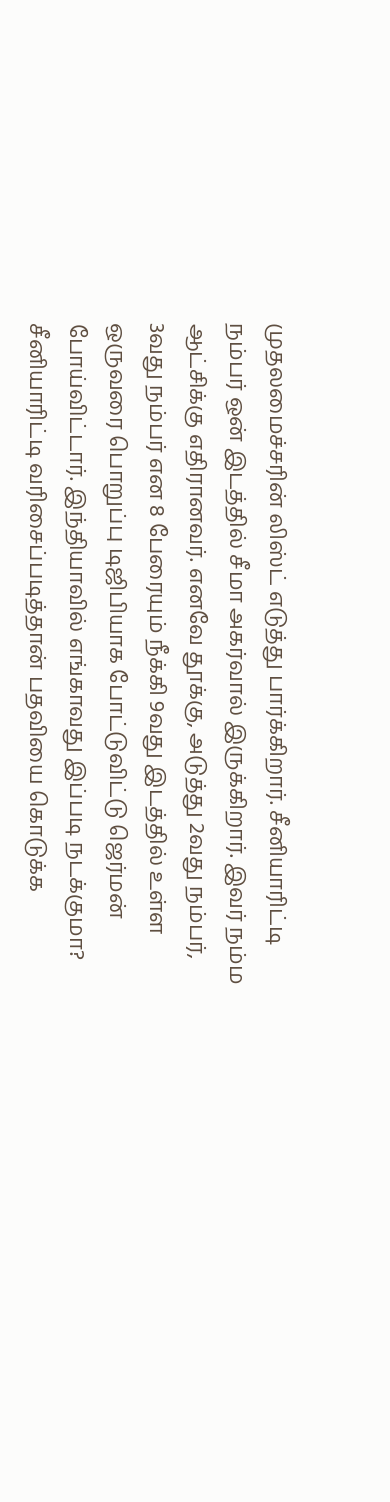முதலமைச்சரின் லிஸ்ட் எடுத்து பார்க்கிறார். சீனியாரிட்டி நம்பர் ஒன் இடத்தில் சீமா அகர்வால் இருக்கிறார். இவர் நம்ம ஆட்சிக்கு எதிரானவர். எனவே தூக்கு, அடுத்து 2வது நம்பர், 3வது நம்பர் என 8 பேரையும் நீக்கி 9வது இடத்தில் உள்ள ஒருவரை பொறுப்பு டிஜிபியாக போட்டுவிட்டு ஜெர்மன் போய்விட்டார். இந்தியாவில் எங்காவது இப்படி நடக்குமா? சீனியாரிட்டி வரிசைப்படித்தான் பதவியை கொடுக்க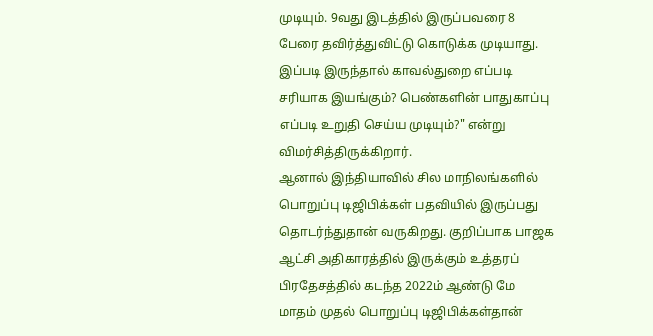முடியும். 9வது இடத்தில் இருப்பவரை 8 பேரை தவிர்த்துவிட்டு கொடுக்க முடியாது. இப்படி இருந்தால் காவல்துறை எப்படி சரியாக இயங்கும்? பெண்களின் பாதுகாப்பு எப்படி உறுதி செய்ய முடியும்?" என்று விமர்சித்திருக்கிறார்.
ஆனால் இந்தியாவில் சில மாநிலங்களில் பொறுப்பு டிஜிபிக்கள் பதவியில் இருப்பது தொடர்ந்துதான் வருகிறது. குறிப்பாக பாஜக ஆட்சி அதிகாரத்தில் இருக்கும் உத்தரப் பிரதேசத்தில் கடந்த 2022ம் ஆண்டு மே மாதம் முதல் பொறுப்பு டிஜிபிக்கள்தான்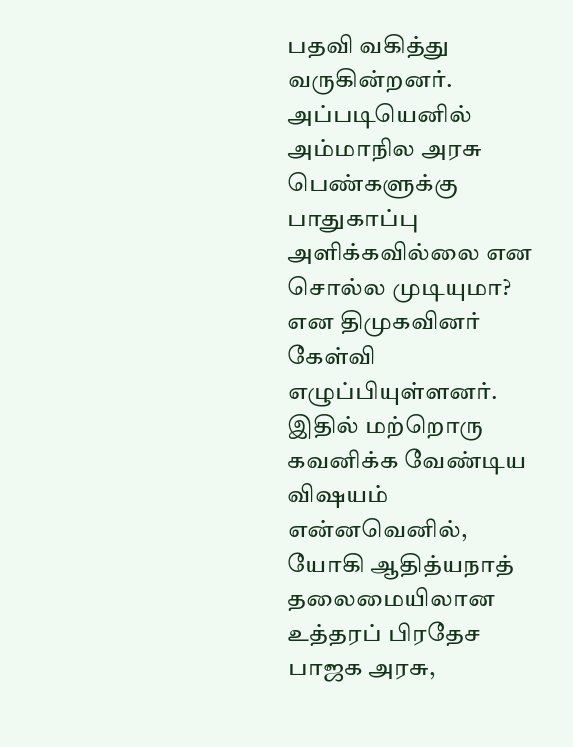பதவி வகித்து வருகின்றனர். அப்படியெனில் அம்மாநில அரசு பெண்களுக்கு பாதுகாப்பு அளிக்கவில்லை என சொல்ல முடியுமா? என திமுகவினர் கேள்வி எழுப்பியுள்ளனர்.
இதில் மற்றொரு கவனிக்க வேண்டிய விஷயம் என்னவெனில், யோகி ஆதித்யநாத் தலைமையிலான உத்தரப் பிரதேச பாஜக அரசு,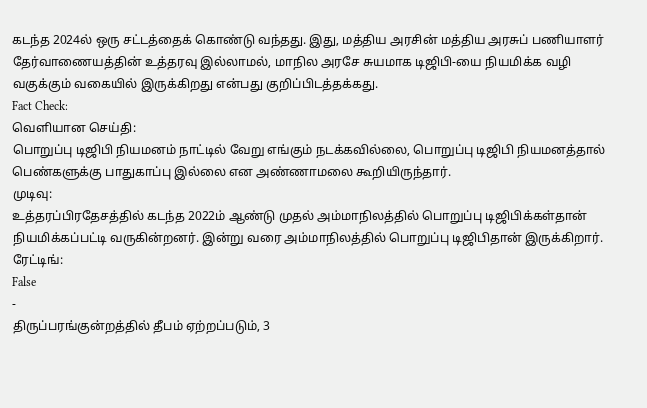கடந்த 2024ல் ஒரு சட்டத்தைக் கொண்டு வந்தது. இது, மத்திய அரசின் மத்திய அரசுப் பணியாளர் தேர்வாணையத்தின் உத்தரவு இல்லாமல், மாநில அரசே சுயமாக டிஜிபி-யை நியமிக்க வழி வகுக்கும் வகையில் இருக்கிறது என்பது குறிப்பிடத்தக்கது.
Fact Check:
வெளியான செய்தி:
பொறுப்பு டிஜிபி நியமனம் நாட்டில் வேறு எங்கும் நடக்கவில்லை, பொறுப்பு டிஜிபி நியமனத்தால் பெண்களுக்கு பாதுகாப்பு இல்லை என அண்ணாமலை கூறியிருந்தார்.
முடிவு:
உத்தரப்பிரதேசத்தில் கடந்த 2022ம் ஆண்டு முதல் அம்மாநிலத்தில் பொறுப்பு டிஜிபிக்கள்தான் நியமிக்கப்பட்டி வருகின்றனர். இன்று வரை அம்மாநிலத்தில் பொறுப்பு டிஜிபிதான் இருக்கிறார்.
ரேட்டிங்:
False
-
திருப்பரங்குன்றத்தில் தீபம் ஏற்றப்படும், 3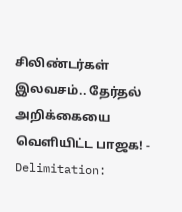சிலிண்டர்கள் இலவசம்.. தேர்தல் அறிக்கையை வெளியிட்ட பாஜக! -
Delimitation: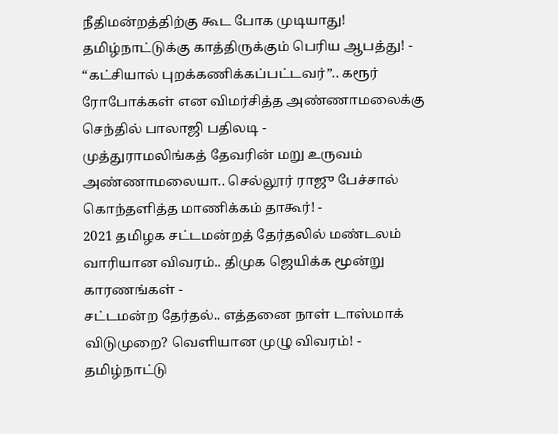நீதிமன்றத்திற்கு கூட போக முடியாது! தமிழ்நாட்டுக்கு காத்திருக்கும் பெரிய ஆபத்து! -
“கட்சியால் புறக்கணிக்கப்பட்டவர்”.. கரூர் ரோபோக்கள் என விமர்சித்த அண்ணாமலைக்கு செந்தில் பாலாஜி பதிலடி -
முத்துராமலிங்கத் தேவரின் மறு உருவம் அண்ணாமலையா.. செல்லூர் ராஜு பேச்சால் கொந்தளித்த மாணிக்கம் தாகூர்! -
2021 தமிழக சட்டமன்றத் தேர்தலில் மண்டலம் வாரியான விவரம்.. திமுக ஜெயிக்க மூன்று காரணங்கள் -
சட்டமன்ற தேர்தல்.. எத்தனை நாள் டாஸ்மாக் விடுமுறை? வெளியான முழு விவரம்! -
தமிழ்நாட்டு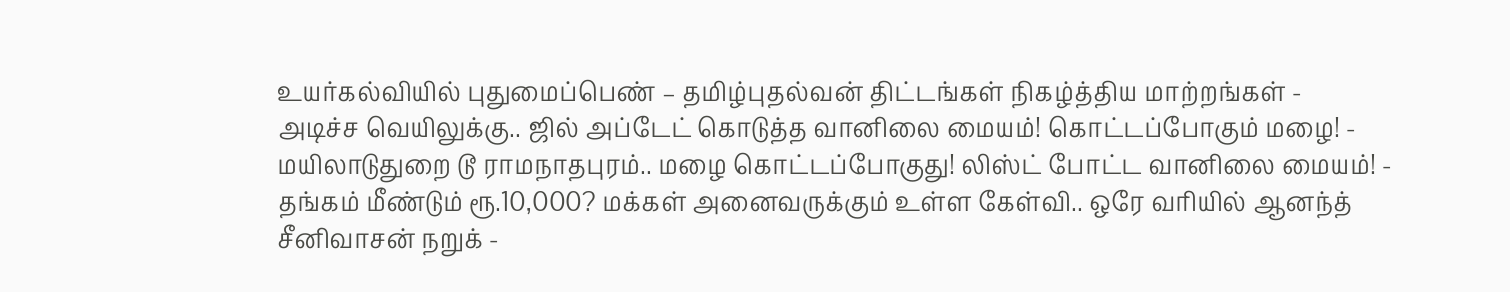உயர்கல்வியில் புதுமைப்பெண் – தமிழ்புதல்வன் திட்டங்கள் நிகழ்த்திய மாற்றங்கள் -
அடிச்ச வெயிலுக்கு.. ஜில் அப்டேட் கொடுத்த வானிலை மையம்! கொட்டப்போகும் மழை! -
மயிலாடுதுறை டூ ராமநாதபுரம்.. மழை கொட்டப்போகுது! லிஸ்ட் போட்ட வானிலை மையம்! -
தங்கம் மீண்டும் ரூ.10,000? மக்கள் அனைவருக்கும் உள்ள கேள்வி.. ஒரே வரியில் ஆனந்த் சீனிவாசன் நறுக் -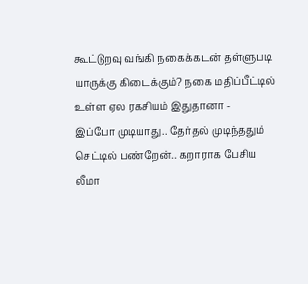கூட்டுறவு வங்கி நகைக்கடன் தள்ளுபடி யாருக்கு கிடைக்கும்? நகை மதிப்பீட்டில் உள்ள ஏல ரகசியம் இதுதானா -
இப்போ முடியாது.. தேர்தல் முடிந்ததும் செட்டில் பண்றேன்.. கறாராக பேசிய லீமா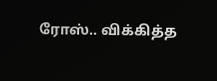ரோஸ்.. விக்கித்த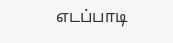எடப்பாடி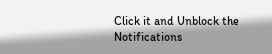Click it and Unblock the Notifications